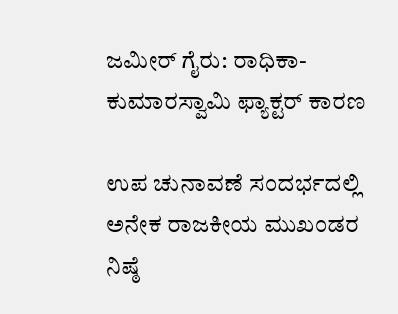ಜಮೀರ್ ಗೈರು: ರಾಧಿಕಾ-ಕುಮಾರಸ್ವಾಮಿ ಫ್ಯಾಕ್ಟರ್ ಕಾರಣ

ಉಪ ಚುನಾವಣೆ ಸಂದರ್ಭದಲ್ಲಿ ಅನೇಕ ರಾಜಕೀಯ ಮುಖಂಡರ ನಿಷ್ಠೆ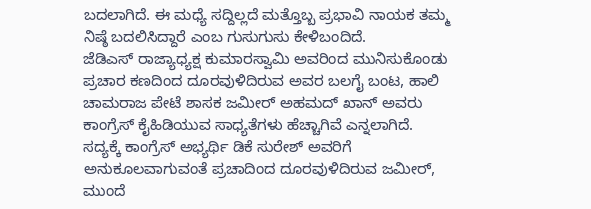ಬದಲಾಗಿದೆ. ಈ ಮಧ್ಯೆ ಸದ್ದಿಲ್ಲದೆ ಮತ್ತೊಬ್ಬ ಪ್ರಭಾವಿ ನಾಯಕ ತಮ್ಮ ನಿಷ್ಠೆ ಬದಲಿಸಿದ್ದಾರೆ ಎಂಬ ಗುಸುಗುಸು ಕೇಳಿಬಂದಿದೆ.
ಜೆಡಿಎಸ್ ರಾಜ್ಯಾಧ್ಯಕ್ಷ ಕುಮಾರಸ್ವಾಮಿ ಅವರಿಂದ ಮುನಿಸುಕೊಂಡು ಪ್ರಚಾರ ಕಣದಿಂದ ದೂರವುಳಿದಿರುವ ಅವರ ಬಲಗೈ ಬಂಟ, ಹಾಲಿ ಚಾಮರಾಜ ಪೇಟೆ ಶಾಸಕ ಜಮೀರ್ ಅಹಮದ್ ಖಾನ್ ಅವರು ಕಾಂಗ್ರೆಸ್ ಕೈಹಿಡಿಯುವ ಸಾಧ್ಯತೆಗಳು ಹೆಚ್ಚಾಗಿವೆ ಎನ್ನಲಾಗಿದೆ. ಸದ್ಯಕ್ಕೆ ಕಾಂಗ್ರೆಸ್ ಅಭ್ಯರ್ಥಿ ಡಿಕೆ ಸುರೇಶ್ ಅವರಿಗೆ ಅನುಕೂಲವಾಗುವಂತೆ ಪ್ರಚಾದಿಂದ ದೂರವುಳಿದಿರುವ ಜಮೀರ್, ಮುಂದೆ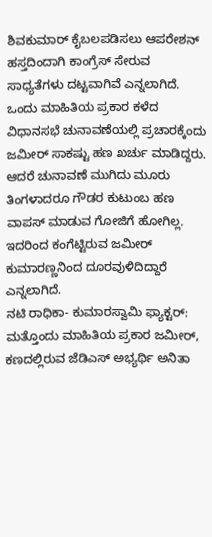ಶಿವಕುಮಾರ್ ಕೈಬಲಪಡಿಸಲು ಆಪರೇಶನ್ ಹಸ್ತದಿಂದಾಗಿ ಕಾಂಗ್ರೆಸ್ ಸೇರುವ ಸಾಧ್ಯತೆಗಳು ದಟ್ಟವಾಗಿವೆ ಎನ್ನಲಾಗಿದೆ.
ಒಂದು ಮಾಹಿತಿಯ ಪ್ರಕಾರ ಕಳೆದ ವಿಧಾನಸಭೆ ಚುನಾವಣೆಯಲ್ಲಿ ಪ್ರಚಾರಕ್ಕೆಂದು ಜಮೀರ್ ಸಾಕಷ್ಟು ಹಣ ಖರ್ಚು ಮಾಡಿದ್ದರು. ಆದರೆ ಚುನಾವಣೆ ಮುಗಿದು ಮೂರು ತಿಂಗಳಾದರೂ ಗೌಡರ ಕುಟುಂಬ ಹಣ ವಾಪಸ್ ಮಾಡುವ ಗೋಜಿಗೆ ಹೋಗಿಲ್ಲ. ಇದರಿಂದ ಕಂಗೆಟ್ಟಿರುವ ಜಮೀರ್ ಕುಮಾರಣ್ಣನಿಂದ ದೂರವುಳಿದಿದ್ದಾರೆ ಎನ್ನಲಾಗಿದೆ.
ನಟಿ ರಾಧಿಕಾ- ಕುಮಾರಸ್ವಾಮಿ ಫ್ಯಾಕ್ಟರ್: ಮತ್ತೊಂದು ಮಾಹಿತಿಯ ಪ್ರಕಾರ ಜಮೀರ್, ಕಣದಲ್ಲಿರುವ ಜೆಡಿಎಸ್ ಅಭ್ಯರ್ಥಿ ಅನಿತಾ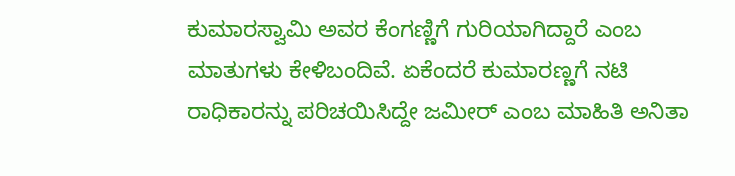ಕುಮಾರಸ್ವಾಮಿ ಅವರ ಕೆಂಗಣ್ಣಿಗೆ ಗುರಿಯಾಗಿದ್ದಾರೆ ಎಂಬ ಮಾತುಗಳು ಕೇಳಿಬಂದಿವೆ. ಏಕೆಂದರೆ ಕುಮಾರಣ್ಣಗೆ ನಟಿ ರಾಧಿಕಾರನ್ನು ಪರಿಚಯಿಸಿದ್ದೇ ಜಮೀರ್ ಎಂಬ ಮಾಹಿತಿ ಅನಿತಾ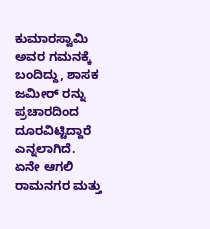ಕುಮಾರಸ್ವಾಮಿ ಅವರ ಗಮನಕ್ಕೆ ಬಂದಿದ್ದು, ಶಾಸಕ ಜಮೀರ್ ರನ್ನು ಪ್ರಚಾರದಿಂದ ದೂರವಿಟ್ಟಿದ್ದಾರೆ ಎನ್ನಲಾಗಿದೆ.
ಏನೇ ಆಗಲಿ ರಾಮನಗರ ಮತ್ತು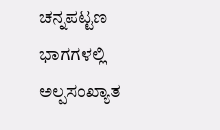ಚನ್ನಪಟ್ಟಣ ಭಾಗಗಳಲ್ಲಿ ಅಲ್ಪಸಂಖ್ಯಾತ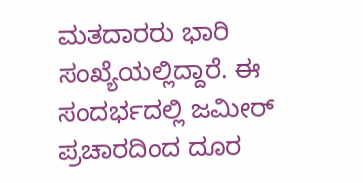ಮತದಾರರು ಭಾರಿ ಸಂಖ್ಯೆಯಲ್ಲಿದ್ದಾರೆ. ಈ ಸಂದರ್ಭದಲ್ಲಿ ಜಮೀರ್ ಪ್ರಚಾರದಿಂದ ದೂರ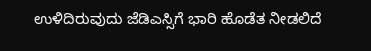ಉಳಿದಿರುವುದು ಜೆಡಿಎಸ್ಸಿಗೆ ಭಾರಿ ಹೊಡೆತ ನೀಡಲಿದೆ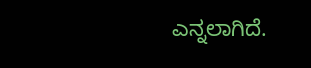ಎನ್ನಲಾಗಿದೆ.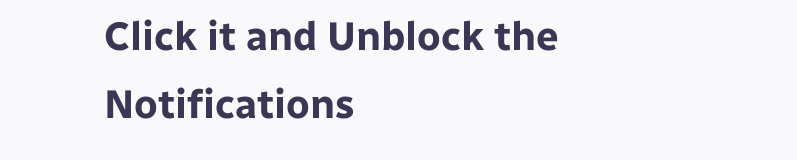Click it and Unblock the Notifications